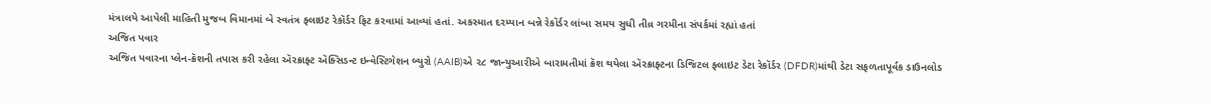મંત્રાલયે આપેલી માહિતી મુજબ વિમાનમાં બે સ્વતંત્ર ફ્લાઇટ રેકૉર્ડર ફિટ કરવામાં આવ્યાં હતાં. અકસ્માત દરમ્યાન બન્ને રેકૉર્ડર લાંબા સમય સુધી તીવ્ર ગરમીના સંપર્કમાં રહ્યાં હતાં
અજિત પવાર
અજિત પવારના પ્લેન-ક્રૅશની તપાસ કરી રહેલા ઍરક્રાફ્ટ ઍક્સિડન્ટ ઇન્વેસ્ટિગેશન બ્યુરો (AAIB)એ ૨૮ જાન્યુઆરીએ બારામતીમાં ક્રૅશ થયેલા ઍરક્રાફ્ટના ડિજિટલ ફ્લાઇટ ડેટા રેકૉર્ડર (DFDR)માંથી ડેટા સફળતાપૂર્વક ડાઉનલોડ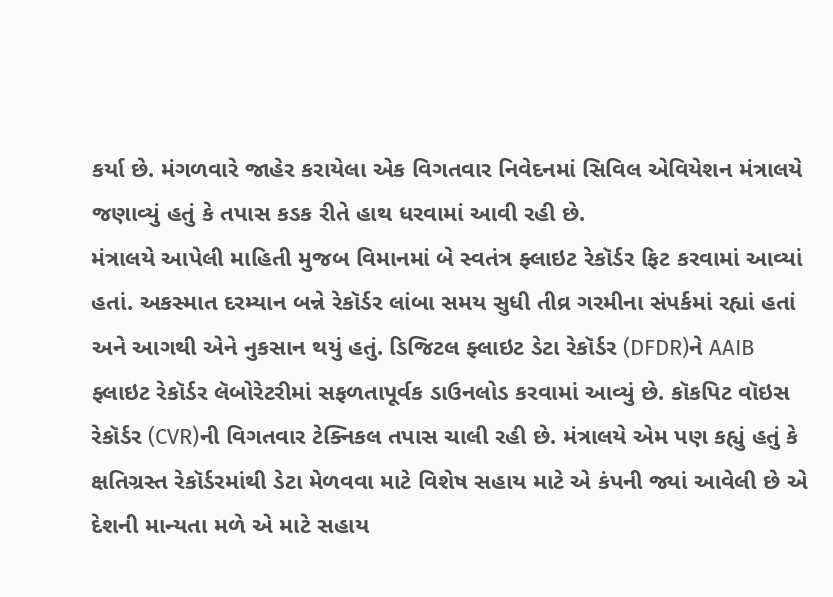કર્યા છે. મંગળવારે જાહેર કરાયેલા એક વિગતવાર નિવેદનમાં સિવિલ એવિયેશન મંત્રાલયે જણાવ્યું હતું કે તપાસ કડક રીતે હાથ ધરવામાં આવી રહી છે.
મંત્રાલયે આપેલી માહિતી મુજબ વિમાનમાં બે સ્વતંત્ર ફ્લાઇટ રેકૉર્ડર ફિટ કરવામાં આવ્યાં હતાં. અકસ્માત દરમ્યાન બન્ને રેકૉર્ડર લાંબા સમય સુધી તીવ્ર ગરમીના સંપર્કમાં રહ્યાં હતાં અને આગથી એને નુકસાન થયું હતું. ડિજિટલ ફ્લાઇટ ડેટા રેકૉર્ડર (DFDR)ને AAIB ફ્લાઇટ રેકૉર્ડર લૅબોરેટરીમાં સફળતાપૂર્વક ડાઉનલોડ કરવામાં આવ્યું છે. કૉકપિટ વૉઇસ રેકૉર્ડર (CVR)ની વિગતવાર ટેક્નિકલ તપાસ ચાલી રહી છે. મંત્રાલયે એમ પણ કહ્યું હતું કે ક્ષતિગ્રસ્ત રેકૉર્ડરમાંથી ડેટા મેળવવા માટે વિશેષ સહાય માટે એ કંપની જ્યાં આવેલી છે એ દેશની માન્યતા મળે એ માટે સહાય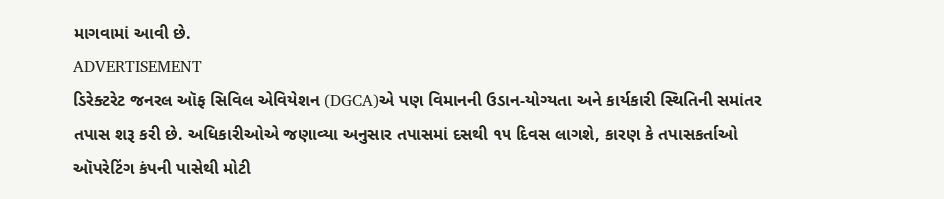માગવામાં આવી છે.
ADVERTISEMENT
ડિરેક્ટરેટ જનરલ ઑફ સિવિલ એવિયેશન (DGCA)એ પણ વિમાનની ઉડાન-યોગ્યતા અને કાર્યકારી સ્થિતિની સમાંતર તપાસ શરૂ કરી છે. અધિકારીઓએ જણાવ્યા અનુસાર તપાસમાં દસથી ૧૫ દિવસ લાગશે, કારણ કે તપાસકર્તાઓ ઑપરેટિંગ કંપની પાસેથી મોટી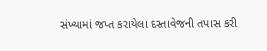સંખ્યામાં જપ્ત કરાયેલા દસ્તાવેજની તપાસ કરી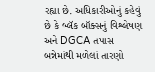રહ્યા છે. અધિકારીઓનું કહેવું છે કે બ્લૅક બૉક્સનું વિશ્લેષણ અને DGCA તપાસ બન્નેમાંથી મળેલાં તારણો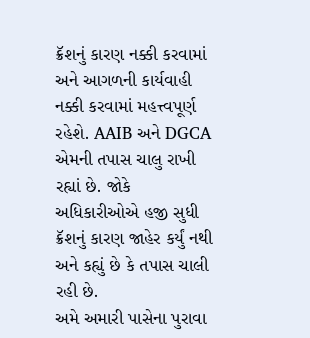ક્રૅશનું કારણ નક્કી કરવામાં અને આગળની કાર્યવાહી નક્કી કરવામાં મહત્ત્વપૂર્ણ રહેશે. AAIB અને DGCA એમની તપાસ ચાલુ રાખી રહ્યાં છે. જોકે અધિકારીઓએ હજી સુધી ક્રૅશનું કારણ જાહેર કર્યું નથી અને કહ્યું છે કે તપાસ ચાલી રહી છે.
અમે અમારી પાસેના પુરાવા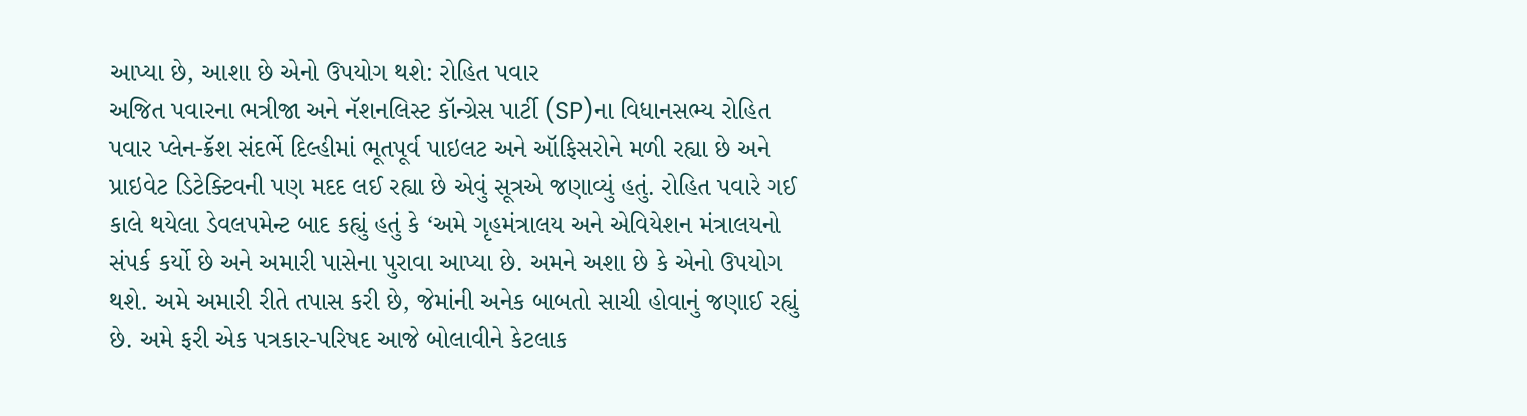આપ્યા છે, આશા છે એનો ઉપયોગ થશે: રોહિત પવાર
અજિત પવારના ભત્રીજા અને નૅશનલિસ્ટ કૉન્ગ્રેસ પાર્ટી (SP)ના વિધાનસભ્ય રોહિત પવાર પ્લેન-ક્રૅશ સંદર્ભે દિલ્હીમાં ભૂતપૂર્વ પાઇલટ અને ઑફિસરોને મળી રહ્યા છે અને પ્રાઇવેટ ડિટેક્ટિવની પણ મદદ લઈ રહ્યા છે એવું સૂત્રએ જણાવ્યું હતું. રોહિત પવારે ગઈ કાલે થયેલા ડેવલપમેન્ટ બાદ કહ્યું હતું કે ‘અમે ગૃહમંત્રાલય અને એવિયેશન મંત્રાલયનો સંપર્ક કર્યો છે અને અમારી પાસેના પુરાવા આપ્યા છે. અમને અશા છે કે એનો ઉપયોગ થશે. અમે અમારી રીતે તપાસ કરી છે, જેમાંની અનેક બાબતો સાચી હોવાનું જણાઈ રહ્યું છે. અમે ફરી એક પત્રકાર-પરિષદ આજે બોલાવીને કેટલાક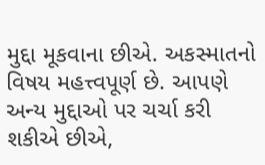મુદ્દા મૂકવાના છીએ. અકસ્માતનો વિષય મહત્ત્વપૂર્ણ છે. આપણે અન્ય મુદ્દાઓ પર ચર્ચા કરી શકીએ છીએ,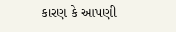કારણ કે આપણી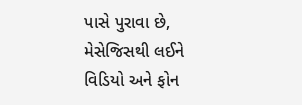પાસે પુરાવા છે, મેસેજિસથી લઈને વિડિયો અને ફોન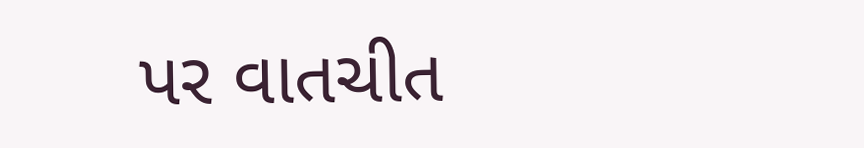પર વાતચીત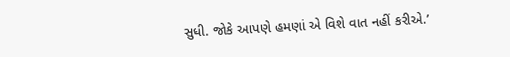સુધી. જોકે આપણે હમણાં એ વિશે વાત નહીં કરીએ.’